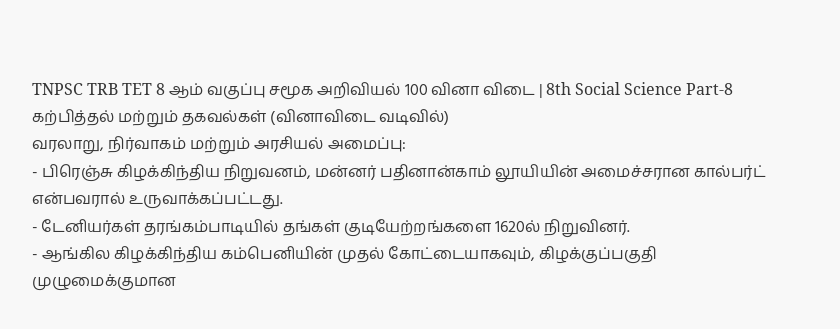TNPSC TRB TET 8 ஆம் வகுப்பு சமூக அறிவியல் 100 வினா விடை | 8th Social Science Part-8
கற்பித்தல் மற்றும் தகவல்கள் (வினாவிடை வடிவில்)
வரலாறு, நிர்வாகம் மற்றும் அரசியல் அமைப்பு:
- பிரெஞ்சு கிழக்கிந்திய நிறுவனம், மன்னர் பதினான்காம் லூயியின் அமைச்சரான கால்பர்ட் என்பவரால் உருவாக்கப்பட்டது.
- டேனியர்கள் தரங்கம்பாடியில் தங்கள் குடியேற்றங்களை 1620ல் நிறுவினர்.
- ஆங்கில கிழக்கிந்திய கம்பெனியின் முதல் கோட்டையாகவும், கிழக்குப்பகுதி முழுமைக்குமான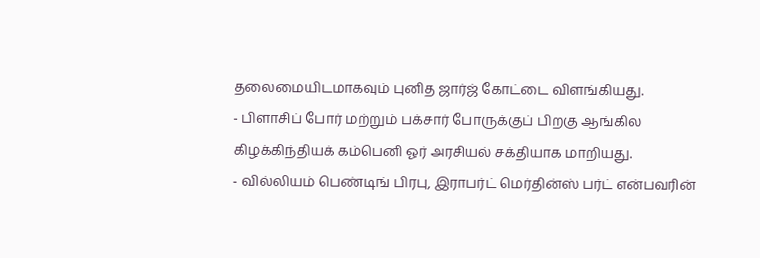தலைமையிடமாகவும் புனித ஜார்ஜ் கோட்டை விளங்கியது.
- பிளாசிப் போர் மற்றும் பக்சார் போருக்குப் பிறகு ஆங்கில கிழக்கிந்தியக் கம்பெனி ஓர் அரசியல் சக்தியாக மாறியது.
- வில்லியம் பெண்டிங் பிரபு, இராபர்ட் மெர்தின்ஸ் பர்ட் என்பவரின்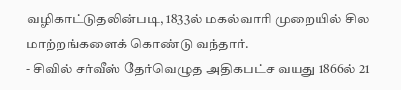வழிகாட்டுதலின்படி, 1833ல் மகல்வாரி முறையில் சில மாற்றங்களைக் கொண்டு வந்தார்.
- சிவில் சர்வீஸ் தேர்வெழுத அதிகபட்ச வயது 1866ல் 21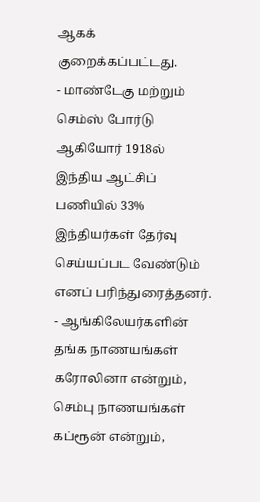ஆகக் குறைக்கப்பட்டது.
- மாண்டேகு மற்றும் செம்ஸ் போர்டு ஆகியோர் 1918ல் இந்திய ஆட்சிப் பணியில் 33% இந்தியர்கள் தேர்வு செய்யப்பட வேண்டும் எனப் பரிந்துரைத்தனர்.
- ஆங்கிலேயர்களின் தங்க நாணயங்கள் கரோலினா என்றும், செம்பு நாணயங்கள் கப்ரூன் என்றும்,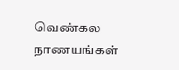வெண்கல நாணயங்கள்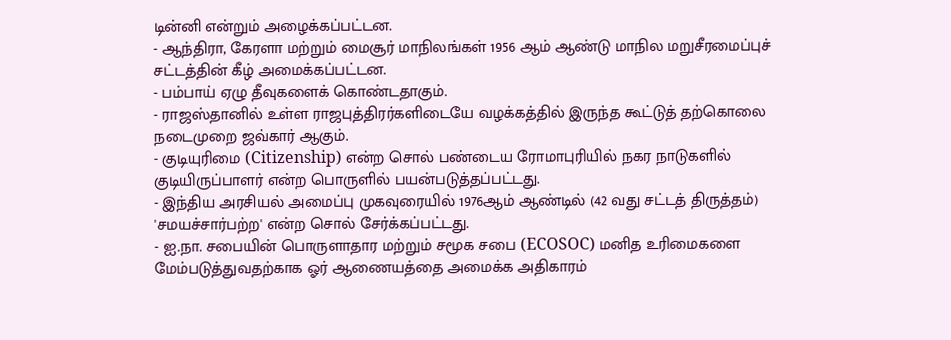டின்னி என்றும் அழைக்கப்பட்டன.
- ஆந்திரா, கேரளா மற்றும் மைசூர் மாநிலங்கள் 1956 ஆம் ஆண்டு மாநில மறுசீரமைப்புச் சட்டத்தின் கீழ் அமைக்கப்பட்டன.
- பம்பாய் ஏழு தீவுகளைக் கொண்டதாகும்.
- ராஜஸ்தானில் உள்ள ராஜபுத்திரர்களிடையே வழக்கத்தில் இருந்த கூட்டுத் தற்கொலை நடைமுறை ஜவ்கார் ஆகும்.
- குடியுரிமை (Citizenship) என்ற சொல் பண்டைய ரோமாபுரியில் நகர நாடுகளில் குடியிருப்பாளர் என்ற பொருளில் பயன்படுத்தப்பட்டது.
- இந்திய அரசியல் அமைப்பு முகவுரையில் 1976ஆம் ஆண்டில் (42 வது சட்டத் திருத்தம்) 'சமயச்சார்பற்ற' என்ற சொல் சேர்க்கப்பட்டது.
- ஐ.நா. சபையின் பொருளாதார மற்றும் சமூக சபை (ECOSOC) மனித உரிமைகளை மேம்படுத்துவதற்காக ஓர் ஆணையத்தை அமைக்க அதிகாரம்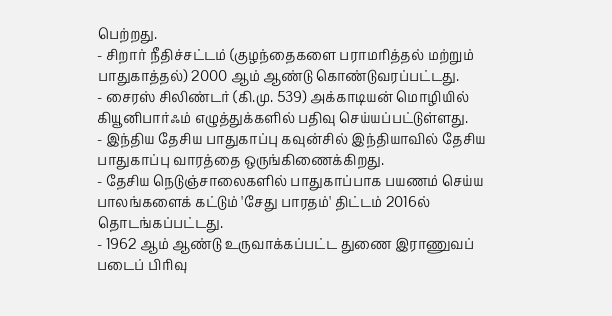பெற்றது.
- சிறார் நீதிச்சட்டம் (குழந்தைகளை பராமரித்தல் மற்றும் பாதுகாத்தல்) 2000 ஆம் ஆண்டு கொண்டுவரப்பட்டது.
- சைரஸ் சிலிண்டர் (கி.மு. 539) அக்காடியன் மொழியில் கியூனிபார்ஃம் எழுத்துக்களில் பதிவு செய்யப்பட்டுள்ளது.
- இந்திய தேசிய பாதுகாப்பு கவுன்சில் இந்தியாவில் தேசிய பாதுகாப்பு வாரத்தை ஒருங்கிணைக்கிறது.
- தேசிய நெடுஞ்சாலைகளில் பாதுகாப்பாக பயணம் செய்ய பாலங்களைக் கட்டும் 'சேது பாரதம்' திட்டம் 2016ல் தொடங்கப்பட்டது.
- 1962 ஆம் ஆண்டு உருவாக்கப்பட்ட துணை இராணுவப் படைப் பிரிவு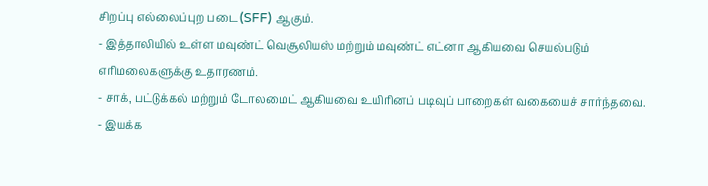சிறப்பு எல்லைப்புற படை (SFF) ஆகும்.
- இத்தாலியில் உள்ள மவுண்ட் வெசூலியஸ் மற்றும் மவுண்ட் எட்னா ஆகியவை செயல்படும் எரிமலைகளுக்கு உதாரணம்.
- சாக், பட்டுக்கல் மற்றும் டோலமைட் ஆகியவை உயிரினப் படிவுப் பாறைகள் வகையைச் சார்ந்தவை.
- இயக்க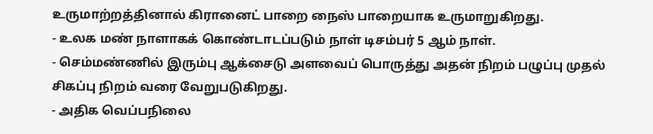உருமாற்றத்தினால் கிரானைட் பாறை நைஸ் பாறையாக உருமாறுகிறது.
- உலக மண் நாளாகக் கொண்டாடப்படும் நாள் டிசம்பர் 5 ஆம் நாள்.
- செம்மண்ணில் இரும்பு ஆக்சைடு அளவைப் பொருத்து அதன் நிறம் பழுப்பு முதல் சிகப்பு நிறம் வரை வேறுபடுகிறது.
- அதிக வெப்பநிலை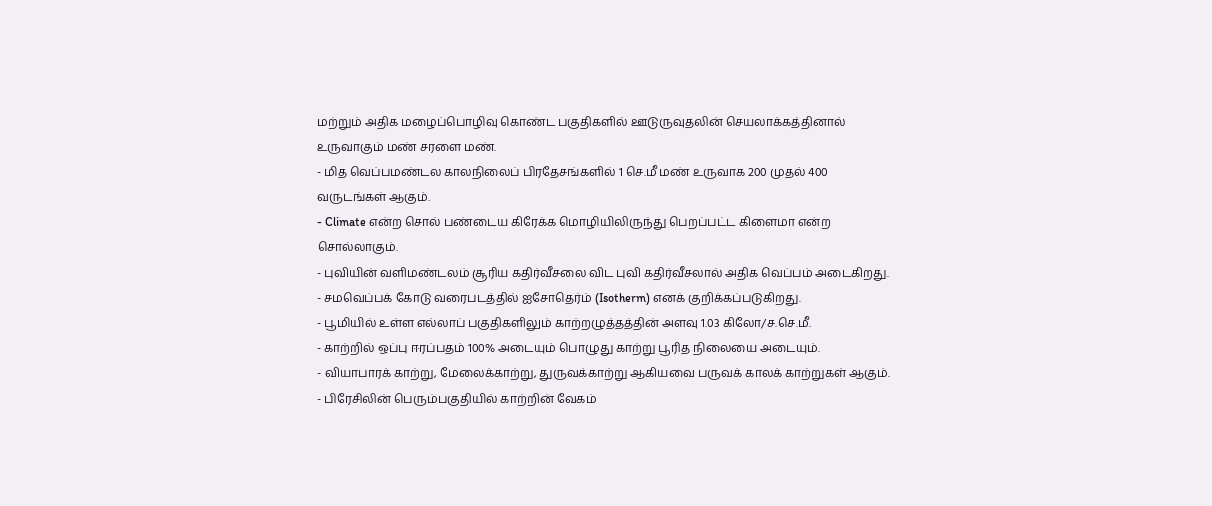மற்றும் அதிக மழைப்பொழிவு கொண்ட பகுதிகளில் ஊடுருவுதலின் செயலாக்கத்தினால் உருவாகும் மண் சரளை மண்.
- மித வெப்பமண்டல காலநிலைப் பிரதேசங்களில் 1 செ.மீ மண் உருவாக 200 முதல் 400 வருடங்கள் ஆகும்.
- Climate என்ற சொல் பண்டைய கிரேக்க மொழியிலிருந்து பெறப்பட்ட கிளைமா என்ற சொல்லாகும்.
- புவியின் வளிமண்டலம் சூரிய கதிர்வீசலை விட புவி கதிர்வீசலால் அதிக வெப்பம் அடைகிறது.
- சமவெப்பக் கோடு வரைபடத்தில் ஐசோதெர்ம் (Isotherm) எனக் குறிக்கப்படுகிறது.
- பூமியில் உள்ள எல்லாப் பகுதிகளிலும் காற்றழுத்தத்தின் அளவு 1.03 கிலோ/ச.செ.மீ.
- காற்றில் ஒப்பு ஈரப்பதம் 100% அடையும் பொழுது காற்று பூரித நிலையை அடையும்.
- வியாபாரக் காற்று, மேலைக்காற்று, துருவக்காற்று ஆகியவை பருவக் காலக் காற்றுகள் ஆகும்.
- பிரேசிலின் பெரும்பகுதியில் காற்றின் வேகம்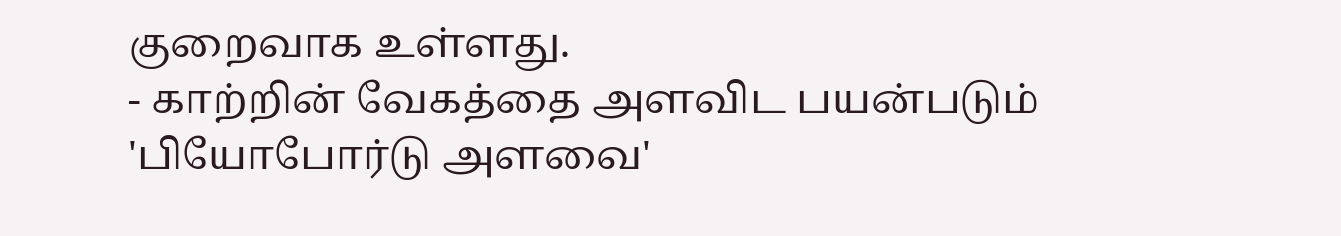குறைவாக உள்ளது.
- காற்றின் வேகத்தை அளவிட பயன்படும் 'பியோபோர்டு அளவை'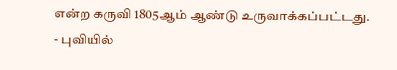என்ற கருவி 1805ஆம் ஆண்டு உருவாக்கப்பட்டது.
- புவியில்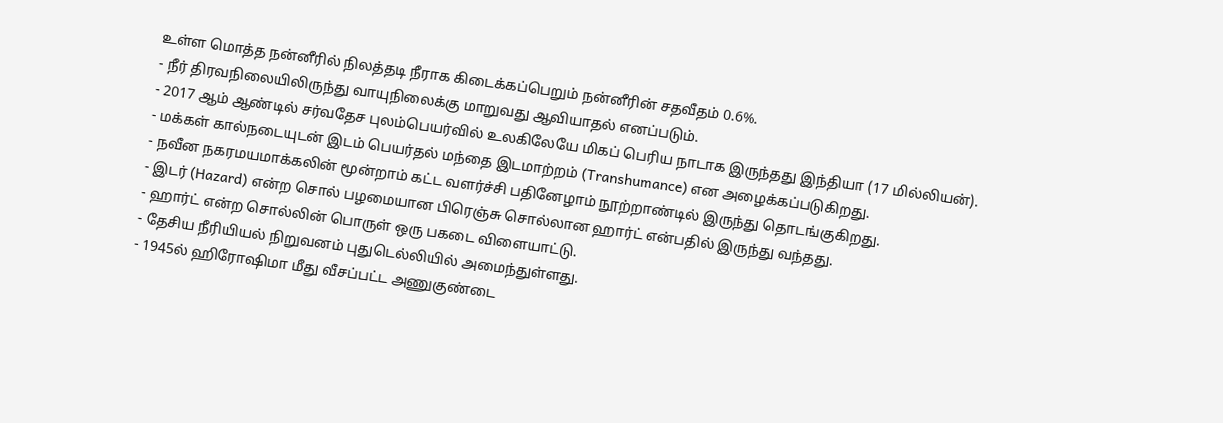உள்ள மொத்த நன்னீரில் நிலத்தடி நீராக கிடைக்கப்பெறும் நன்னீரின் சதவீதம் 0.6%.
- நீர் திரவநிலையிலிருந்து வாயுநிலைக்கு மாறுவது ஆவியாதல் எனப்படும்.
- 2017 ஆம் ஆண்டில் சர்வதேச புலம்பெயர்வில் உலகிலேயே மிகப் பெரிய நாடாக இருந்தது இந்தியா (17 மில்லியன்).
- மக்கள் கால்நடையுடன் இடம் பெயர்தல் மந்தை இடமாற்றம் (Transhumance) என அழைக்கப்படுகிறது.
- நவீன நகரமயமாக்கலின் மூன்றாம் கட்ட வளர்ச்சி பதினேழாம் நூற்றாண்டில் இருந்து தொடங்குகிறது.
- இடர் (Hazard) என்ற சொல் பழமையான பிரெஞ்சு சொல்லான ஹார்ட் என்பதில் இருந்து வந்தது.
- ஹார்ட் என்ற சொல்லின் பொருள் ஒரு பகடை விளையாட்டு.
- தேசிய நீரியியல் நிறுவனம் புதுடெல்லியில் அமைந்துள்ளது.
- 1945ல் ஹிரோஷிமா மீது வீசப்பட்ட அணுகுண்டை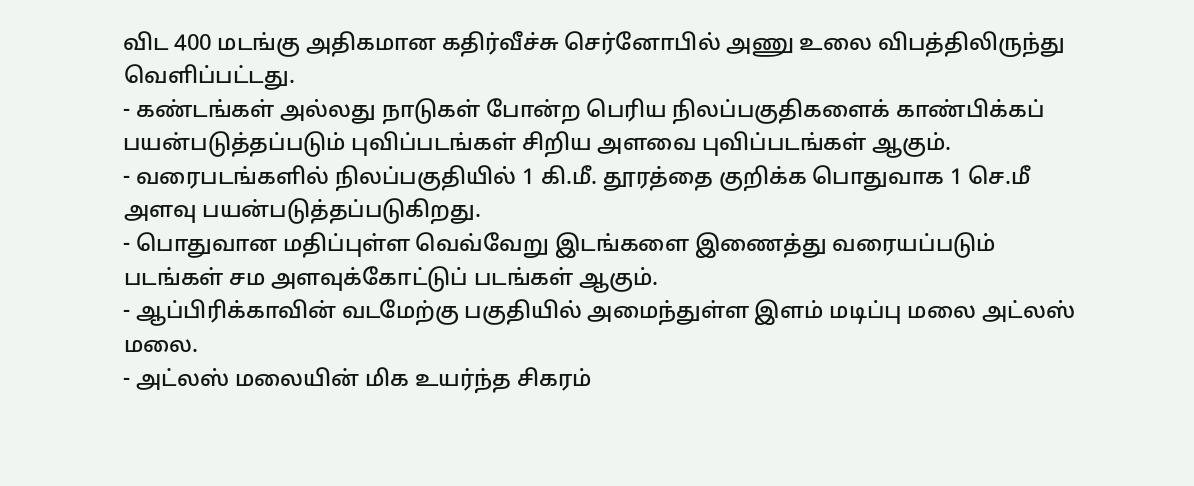விட 400 மடங்கு அதிகமான கதிர்வீச்சு செர்னோபில் அணு உலை விபத்திலிருந்து வெளிப்பட்டது.
- கண்டங்கள் அல்லது நாடுகள் போன்ற பெரிய நிலப்பகுதிகளைக் காண்பிக்கப் பயன்படுத்தப்படும் புவிப்படங்கள் சிறிய அளவை புவிப்படங்கள் ஆகும்.
- வரைபடங்களில் நிலப்பகுதியில் 1 கி.மீ. தூரத்தை குறிக்க பொதுவாக 1 செ.மீ அளவு பயன்படுத்தப்படுகிறது.
- பொதுவான மதிப்புள்ள வெவ்வேறு இடங்களை இணைத்து வரையப்படும் படங்கள் சம அளவுக்கோட்டுப் படங்கள் ஆகும்.
- ஆப்பிரிக்காவின் வடமேற்கு பகுதியில் அமைந்துள்ள இளம் மடிப்பு மலை அட்லஸ் மலை.
- அட்லஸ் மலையின் மிக உயர்ந்த சிகரம்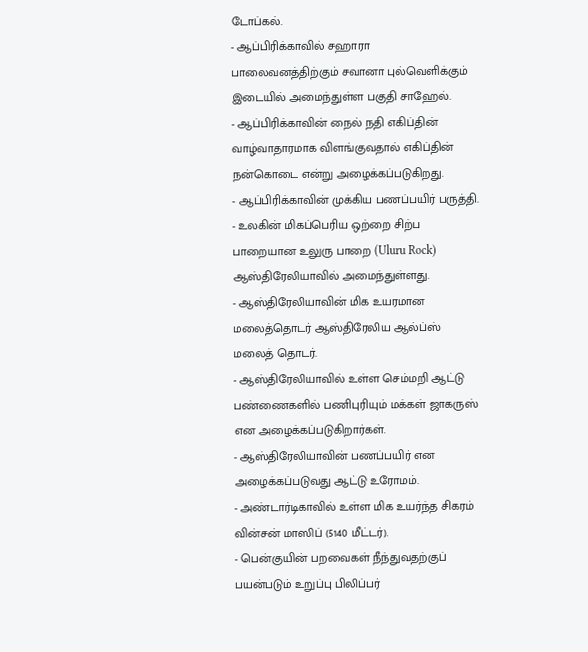டோப்கல்.
- ஆப்பிரிக்காவில் சஹாரா பாலைவனத்திற்கும் சவானா புல்வெளிக்கும் இடையில் அமைந்துள்ள பகுதி சாஹேல்.
- ஆப்பிரிக்காவின் நைல் நதி எகிப்தின் வாழ்வாதாரமாக விளங்குவதால் எகிப்தின் நன்கொடை என்று அழைக்கப்படுகிறது.
- ஆப்பிரிக்காவின் முக்கிய பணப்பயிர் பருத்தி.
- உலகின் மிகப்பெரிய ஒற்றை சிற்ப பாறையான உலுரு பாறை (Uluru Rock) ஆஸ்திரேலியாவில் அமைந்துள்ளது.
- ஆஸ்திரேலியாவின் மிக உயரமான மலைத்தொடர் ஆஸ்திரேலிய ஆல்ப்ஸ் மலைத் தொடர்.
- ஆஸ்திரேலியாவில் உள்ள செம்மறி ஆட்டு பண்ணைகளில் பணிபுரியும் மக்கள் ஜாகருஸ் என அழைக்கப்படுகிறார்கள்.
- ஆஸ்திரேலியாவின் பணப்பயிர் என அழைக்கப்படுவது ஆட்டு உரோமம்.
- அண்டார்டிகாவில் உள்ள மிக உயர்ந்த சிகரம் வின்சன் மாஸிப் (5140 மீட்டர்).
- பென்குயின் பறவைகள் நீந்துவதற்குப் பயன்படும் உறுப்பு பிலிப்பர்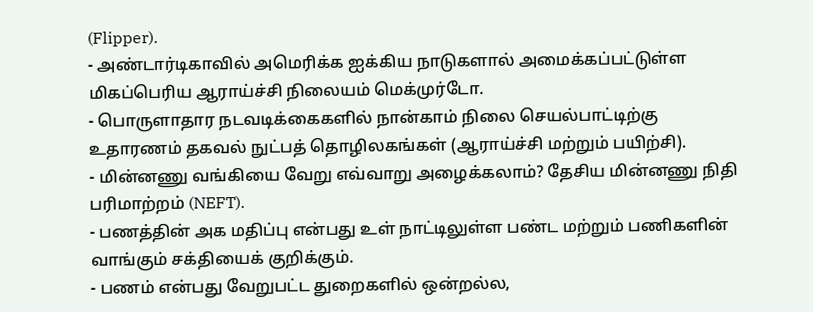(Flipper).
- அண்டார்டிகாவில் அமெரிக்க ஐக்கிய நாடுகளால் அமைக்கப்பட்டுள்ள மிகப்பெரிய ஆராய்ச்சி நிலையம் மெக்முர்டோ.
- பொருளாதார நடவடிக்கைகளில் நான்காம் நிலை செயல்பாட்டிற்கு உதாரணம் தகவல் நுட்பத் தொழிலகங்கள் (ஆராய்ச்சி மற்றும் பயிற்சி).
- மின்னணு வங்கியை வேறு எவ்வாறு அழைக்கலாம்? தேசிய மின்னணு நிதி பரிமாற்றம் (NEFT).
- பணத்தின் அக மதிப்பு என்பது உள் நாட்டிலுள்ள பண்ட மற்றும் பணிகளின் வாங்கும் சக்தியைக் குறிக்கும்.
- பணம் என்பது வேறுபட்ட துறைகளில் ஒன்றல்ல,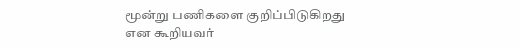மூன்று பணிகளை குறிப்பிடுகிறது என கூறியவர்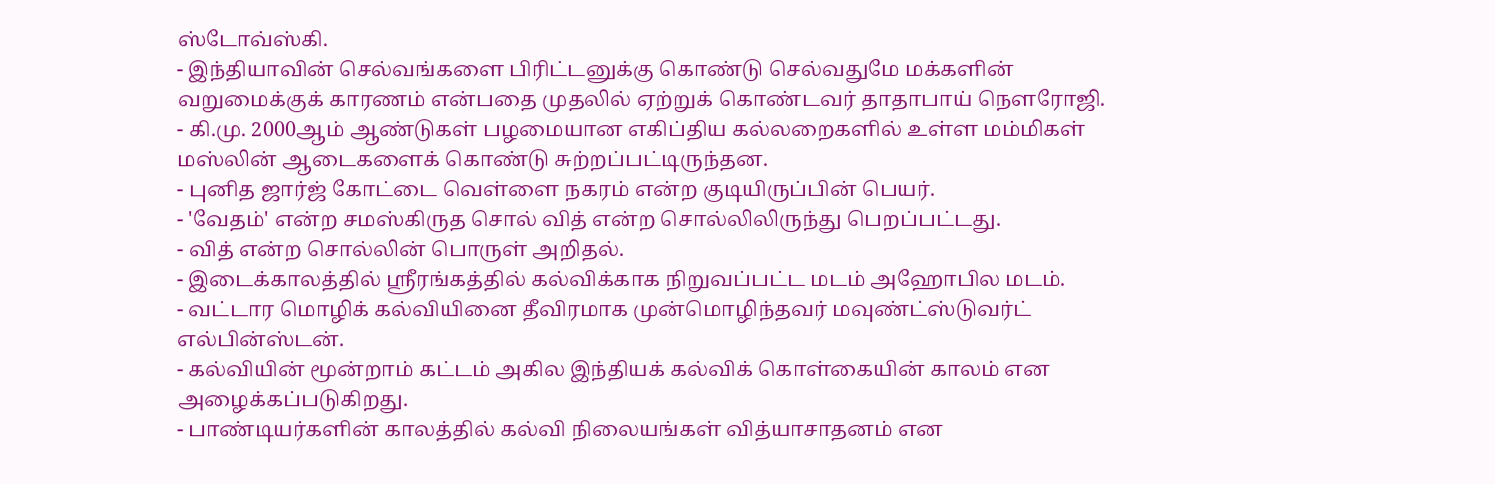ஸ்டோவ்ஸ்கி.
- இந்தியாவின் செல்வங்களை பிரிட்டனுக்கு கொண்டு செல்வதுமே மக்களின் வறுமைக்குக் காரணம் என்பதை முதலில் ஏற்றுக் கொண்டவர் தாதாபாய் நௌரோஜி.
- கி.மு. 2000ஆம் ஆண்டுகள் பழமையான எகிப்திய கல்லறைகளில் உள்ள மம்மிகள் மஸ்லின் ஆடைகளைக் கொண்டு சுற்றப்பட்டிருந்தன.
- புனித ஜார்ஜ் கோட்டை வெள்ளை நகரம் என்ற குடியிருப்பின் பெயர்.
- 'வேதம்' என்ற சமஸ்கிருத சொல் வித் என்ற சொல்லிலிருந்து பெறப்பட்டது.
- வித் என்ற சொல்லின் பொருள் அறிதல்.
- இடைக்காலத்தில் ஸ்ரீரங்கத்தில் கல்விக்காக நிறுவப்பட்ட மடம் அஹோபில மடம்.
- வட்டார மொழிக் கல்வியினை தீவிரமாக முன்மொழிந்தவர் மவுண்ட்ஸ்டுவர்ட் எல்பின்ஸ்டன்.
- கல்வியின் மூன்றாம் கட்டம் அகில இந்தியக் கல்விக் கொள்கையின் காலம் என அழைக்கப்படுகிறது.
- பாண்டியர்களின் காலத்தில் கல்வி நிலையங்கள் வித்யாசாதனம் என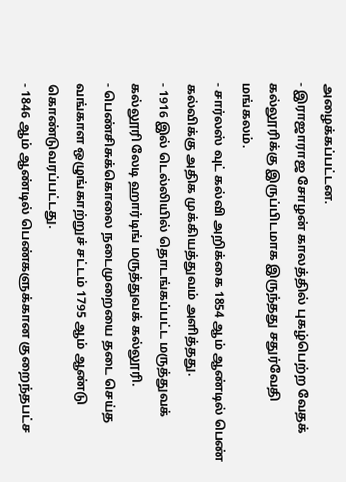அழைக்கப்பட்டன.
- இராஜாராஜ சோழன் காலத்தில் புகழ்பெற்ற வேதக் கல்லூரிக்கு இருப்பிடமாக இருந்தது சதுர்வேதி மங்கலம்.
- சார்லஸ் வுட் கல்வி அறிக்கை 1854 ஆம் ஆண்டில் பெண் கல்விக்கு அதிக முக்கியத்துவம் அளித்தது.
- 1916 இல் டெல்லியில் தொடங்கப்பட்ட மருத்துவக் கல்லூரி லேடி ஹார்டிங் மருத்துவக் கல்லூரி.
- பெண்சிசுக்கொலை நடைமுறையை தடை செய்த வங்காள ஒழுங்காற்றுச் சட்டம் 1795 ஆம் ஆண்டு கொண்டுவரப்பட்டது.
- 1846 ஆம் ஆண்டில் பெண்களுக்கான குறைந்தபட்ச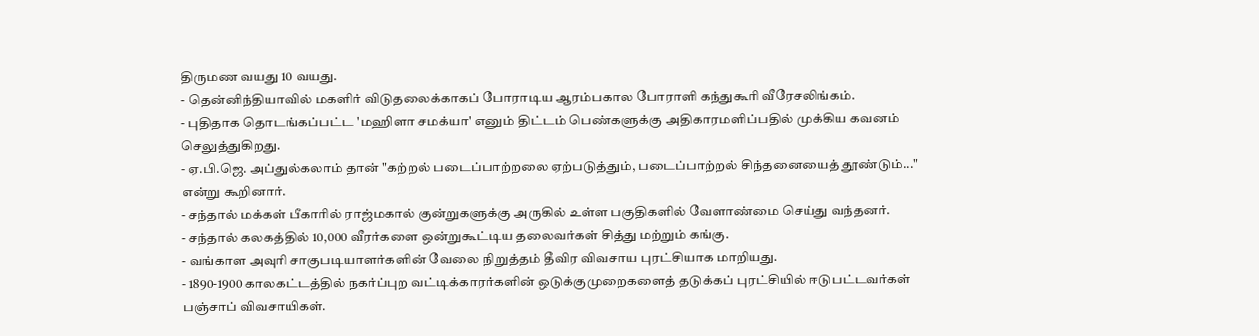திருமண வயது 10 வயது.
- தென்னிந்தியாவில் மகளிர் விடுதலைக்காகப் போராடிய ஆரம்பகால போராளி கந்துகூரி வீரேசலிங்கம்.
- புதிதாக தொடங்கப்பட்ட 'மஹிளா சமக்யா' எனும் திட்டம் பெண்களுக்கு அதிகாரமளிப்பதில் முக்கிய கவனம் செலுத்துகிறது.
- ஏ.பி.ஜெ. அப்துல்கலாம் தான் "கற்றல் படைப்பாற்றலை ஏற்படுத்தும், படைப்பாற்றல் சிந்தனையைத் தூண்டும்..." என்று கூறினார்.
- சந்தால் மக்கள் பீகாரில் ராஜ்மகால் குன்றுகளுக்கு அருகில் உள்ள பகுதிகளில் வேளாண்மை செய்து வந்தனர்.
- சந்தால் கலகத்தில் 10,000 வீரர்களை ஒன்றுகூட்டிய தலைவர்கள் சித்து மற்றும் கங்கு.
- வங்காள அவுரி சாகுபடியாளர்களின் வேலை நிறுத்தம் தீவிர விவசாய புரட்சியாக மாறியது.
- 1890-1900 காலகட்டத்தில் நகர்ப்புற வட்டிக்காரர்களின் ஒடுக்குமுறைகளைத் தடுக்கப் புரட்சியில் ஈடுபட்டவர்கள் பஞ்சாப் விவசாயிகள்.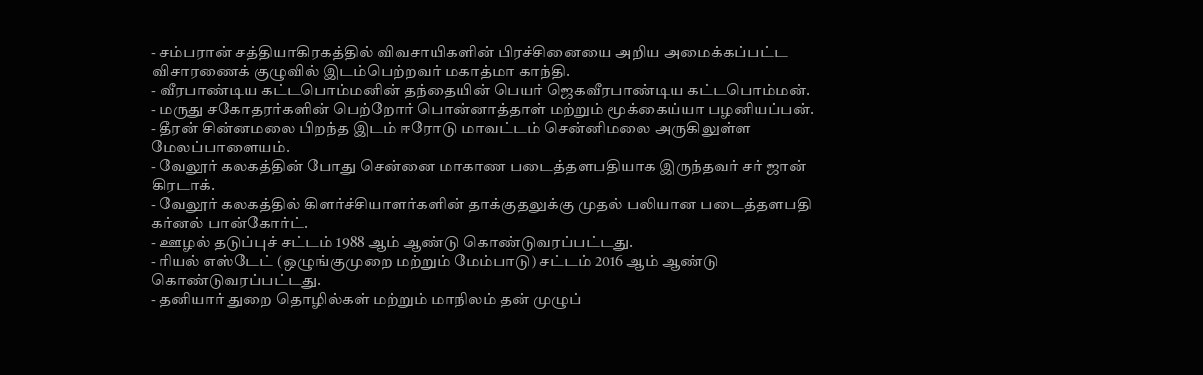- சம்பரான் சத்தியாகிரகத்தில் விவசாயிகளின் பிரச்சினையை அறிய அமைக்கப்பட்ட விசாரணைக் குழுவில் இடம்பெற்றவர் மகாத்மா காந்தி.
- வீரபாண்டிய கட்டபொம்மனின் தந்தையின் பெயர் ஜெகவீரபாண்டிய கட்டபொம்மன்.
- மருது சகோதரர்களின் பெற்றோர் பொன்னாத்தாள் மற்றும் மூக்கைய்யா பழனியப்பன்.
- தீரன் சின்னமலை பிறந்த இடம் ஈரோடு மாவட்டம் சென்னிமலை அருகிலுள்ள மேலப்பாளையம்.
- வேலூர் கலகத்தின் போது சென்னை மாகாண படைத்தளபதியாக இருந்தவர் சர் ஜான் கிரடாக்.
- வேலூர் கலகத்தில் கிளர்ச்சியாளர்களின் தாக்குதலுக்கு முதல் பலியான படைத்தளபதி கர்னல் பான்கோர்ட்.
- ஊழல் தடுப்புச் சட்டம் 1988 ஆம் ஆண்டு கொண்டுவரப்பட்டது.
- ரியல் எஸ்டேட் (ஒழுங்குமுறை மற்றும் மேம்பாடு) சட்டம் 2016 ஆம் ஆண்டு கொண்டுவரப்பட்டது.
- தனியார் துறை தொழில்கள் மற்றும் மாநிலம் தன் முழுப்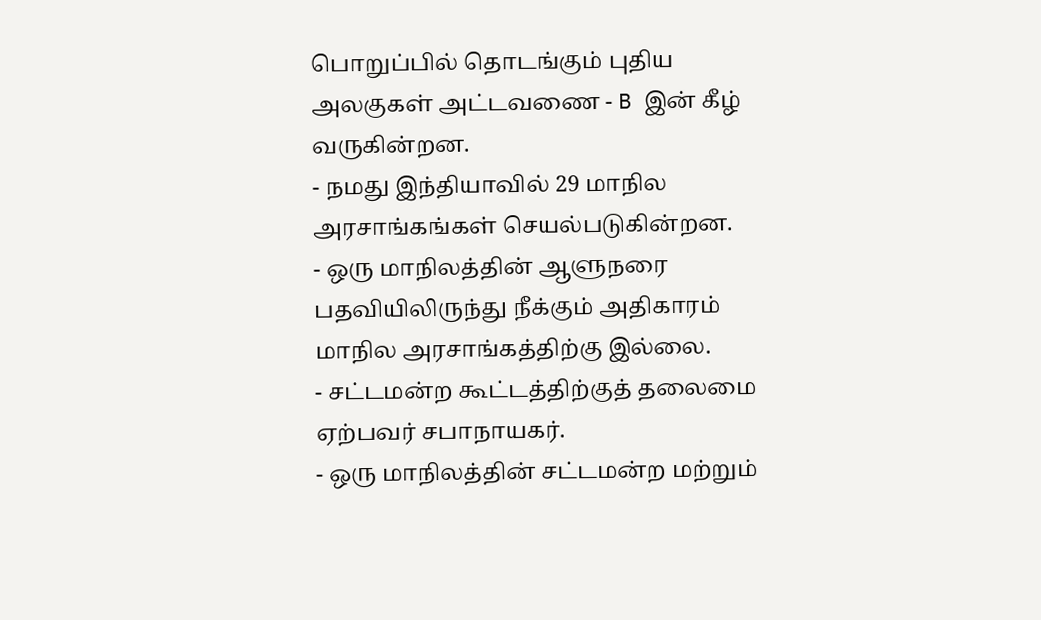பொறுப்பில் தொடங்கும் புதிய அலகுகள் அட்டவணை - B இன் கீழ் வருகின்றன.
- நமது இந்தியாவில் 29 மாநில அரசாங்கங்கள் செயல்படுகின்றன.
- ஒரு மாநிலத்தின் ஆளுநரை பதவியிலிருந்து நீக்கும் அதிகாரம் மாநில அரசாங்கத்திற்கு இல்லை.
- சட்டமன்ற கூட்டத்திற்குத் தலைமை ஏற்பவர் சபாநாயகர்.
- ஒரு மாநிலத்தின் சட்டமன்ற மற்றும்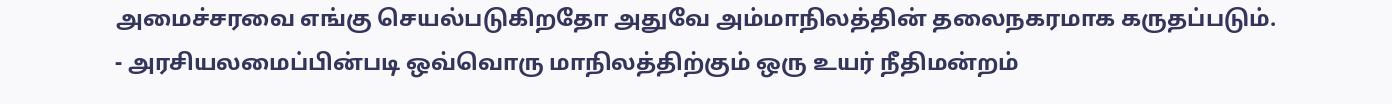அமைச்சரவை எங்கு செயல்படுகிறதோ அதுவே அம்மாநிலத்தின் தலைநகரமாக கருதப்படும்.
- அரசியலமைப்பின்படி ஒவ்வொரு மாநிலத்திற்கும் ஒரு உயர் நீதிமன்றம்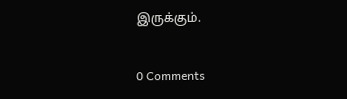இருக்கும்.


0 Comments